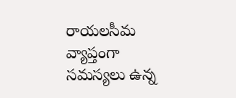రాయలసీమ వ్యాప్తంగా సమస్యలు ఉన్న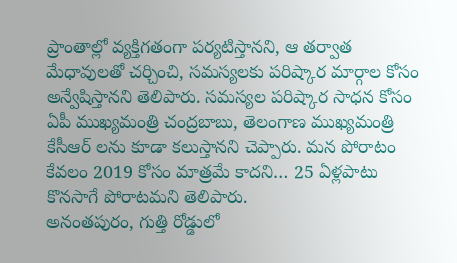ప్రాంతాల్లో వ్యక్తిగతంగా పర్యటిస్తానని, ఆ తర్వాత మేధావులతో చర్చించి, సమస్యలకు పరిష్కార మార్గాల కోసం అన్వేషిస్తానని తెలిపారు. సమస్యల పరిష్కార సాధన కోసం ఏపీ ముఖ్యమంత్రి చంద్రబాబు, తెలంగాణ ముఖ్యమంత్రి కేసీఆర్ లను కూడా కలుస్తానని చెప్పారు. మన పోరాటం కేవలం 2019 కోసం మాత్రమే కాదని… 25 ఏళ్లపాటు కొనసాగే పోరాటమని తెలిపారు.
అనంతపురం, గుత్తి రోడ్డులో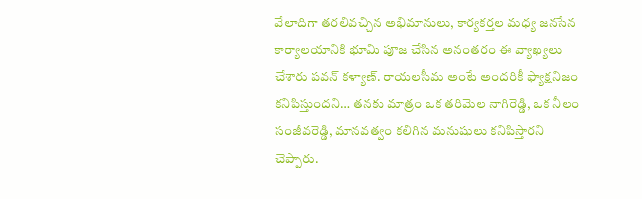వేలాదిగా తరలివచ్చిన అభిమానులు, కార్యకర్తల మధ్య జనసేన కార్యాలయానికి భూమి పూజ చేసిన అనంతరం ఈ వ్యాఖ్యలు చేశారు పవన్ కళ్యాణ్. రాయలసీమ అంటే అందరికీ ఫ్యాక్షనిజం కనిపిస్తుందని… తనకు మాత్రం ఒక తరిమెల నాగిరెడ్డి, ఒక నీలం సంజీవరెడ్డి, మానవత్వం కలిగిన మనుషులు కనిపిస్తారని చెప్పారు.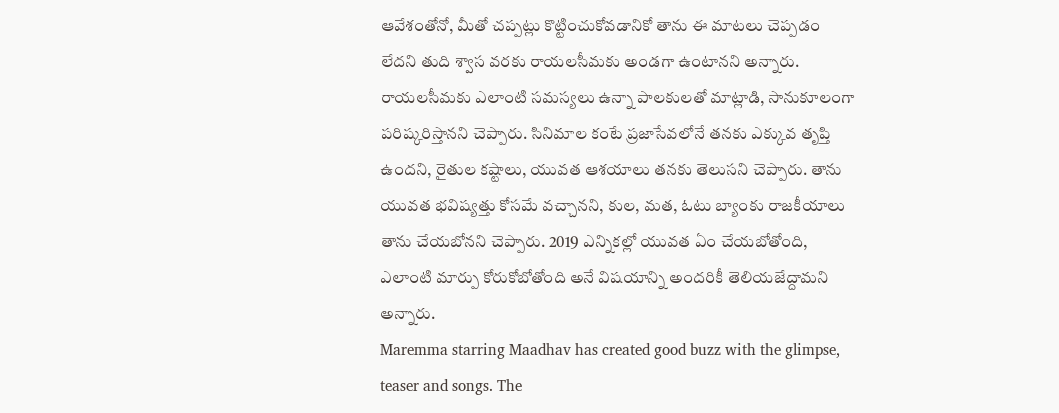ఆవేశంతోనో, మీతో చప్పట్లు కొట్టించుకోవడానికో తాను ఈ మాటలు చెప్పడం లేదని తుది శ్వాస వరకు రాయలసీమకు అండగా ఉంటానని అన్నారు.
రాయలసీమకు ఎలాంటి సమస్యలు ఉన్నా పాలకులతో మాట్లాడి, సానుకూలంగా పరిష్కరిస్తానని చెప్పారు. సినిమాల కంటే ప్రజాసేవలోనే తనకు ఎక్కువ తృప్తి ఉందని, రైతుల కష్టాలు, యువత ఆశయాలు తనకు తెలుసని చెప్పారు. తాను యువత భవిష్యత్తు కోసమే వచ్చానని, కుల, మత, ఓటు బ్యాంకు రాజకీయాలు తాను చేయబోనని చెప్పారు. 2019 ఎన్నికల్లో యువత ఏం చేయబోతోంది, ఎలాంటి మార్పు కోరుకోబోతోంది అనే విషయాన్ని అందరికీ తెలియజేద్దామని అన్నారు.
Maremma starring Maadhav has created good buzz with the glimpse, teaser and songs. The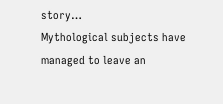story…
Mythological subjects have managed to leave an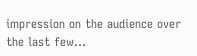impression on the audience over the last few…